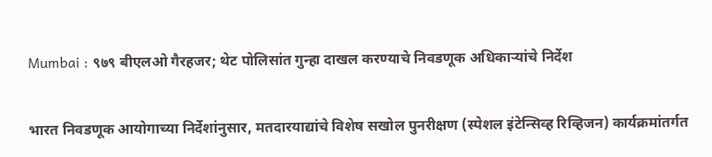Mumbai : ९७९ बीएलओ गैरहजर; थेट पोलिसांत गुन्हा दाखल करण्याचे निवडणूक अधिकाऱ्यांचे निर्देश

भारत निवडणूक आयोगाच्या निर्देशांनुसार, मतदारयाद्यांचे विशेष सखोल पुनरीक्षण (स्पेशल इंटेन्सिव्ह रिव्हिजन) कार्यक्रमांतर्गत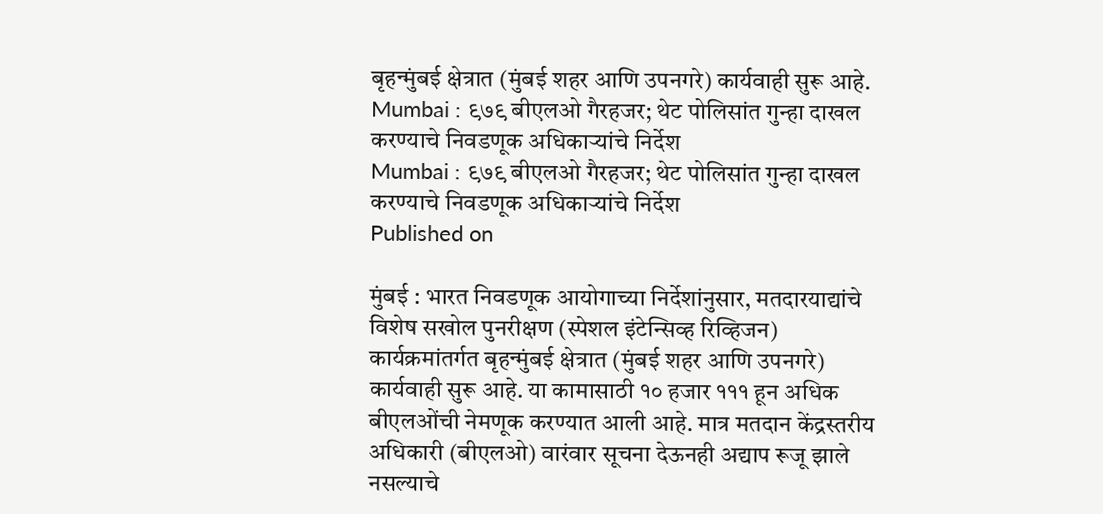बृहन्मुंबई क्षेत्रात (मुंबई शहर आणि उपनगरे) कार्यवाही सुरू आहे.
Mumbai : ९७९ बीएलओ गैरहजर; थेट पोलिसांत गुन्हा दाखल करण्याचे निवडणूक अधिकाऱ्यांचे निर्देश
Mumbai : ९७९ बीएलओ गैरहजर; थेट पोलिसांत गुन्हा दाखल करण्याचे निवडणूक अधिकाऱ्यांचे निर्देश
Published on

मुंबई : भारत निवडणूक आयोगाच्या निर्देशांनुसार, मतदारयाद्यांचे विशेष सखोल पुनरीक्षण (स्पेशल इंटेन्सिव्ह रिव्हिजन) कार्यक्रमांतर्गत बृहन्मुंबई क्षेत्रात (मुंबई शहर आणि उपनगरे) कार्यवाही सुरू आहे. या कामासाठी १० हजार १११ हून अधिक बीएलओंची नेमणूक करण्यात आली आहे. मात्र मतदान केंद्रस्तरीय अधिकारी (बीएलओ) वारंवार सूचना देऊनही अद्याप रूजू झाले नसल्याचे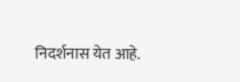निदर्शनास येत आहे.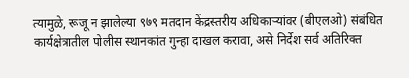त्यामुळे, रूजू न झालेल्या ९७९ मतदान केंद्रस्तरीय अधिकाऱ्यांवर (बीएलओ) संबंधित कार्यक्षेत्रातील पोलीस स्थानकांत गुन्हा दाखल करावा, असे निर्देश सर्व अतिरिक्त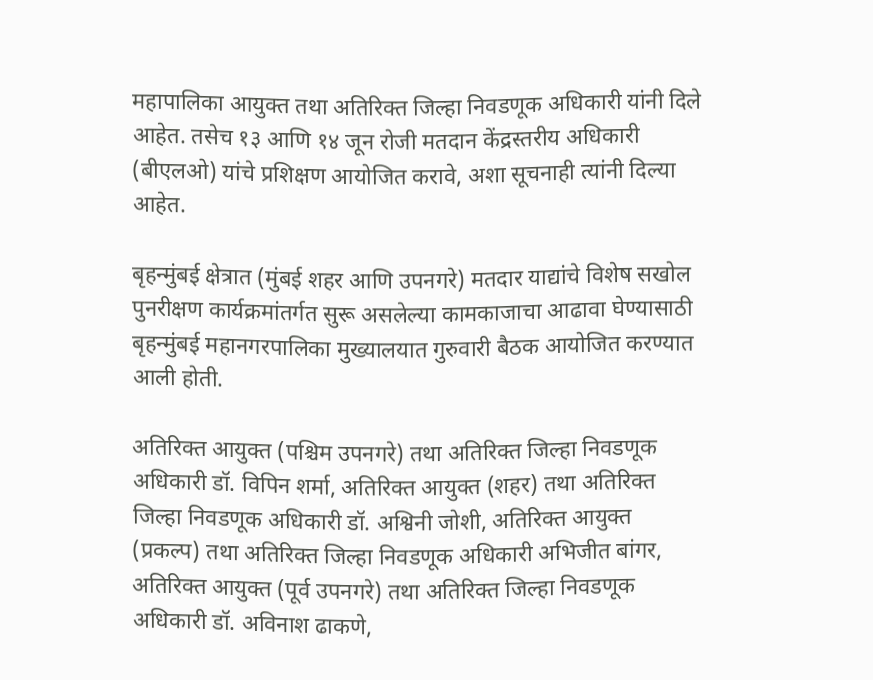महापालिका आयुक्त तथा अतिरिक्त जिल्हा निवडणूक अधिकारी यांनी दिले आहेत. तसेच १३ आणि १४ जून रोजी मतदान केंद्रस्तरीय अधिकारी (बीएलओ) यांचे प्रशिक्षण आयोजित करावे, अशा सूचनाही त्यांनी दिल्या आहेत.

बृहन्मुंबई क्षेत्रात (मुंबई शहर आणि उपनगरे) मतदार याद्यांचे विशेष सखोल पुनरीक्षण कार्यक्रमांतर्गत सुरू असलेल्या कामकाजाचा आढावा घेण्यासाठी बृहन्मुंबई महानगरपालिका मुख्यालयात गुरुवारी बैठक आयोजित करण्यात आली होती.

अतिरिक्त आयुक्त (पश्चिम उपनगरे) तथा अतिरिक्त जिल्हा निवडणूक अधिकारी डॉ. विपिन शर्मा, अतिरिक्त आयुक्त (शहर) तथा अतिरिक्त जिल्हा निवडणूक अधिकारी डॉ. अश्विनी जोशी, अतिरिक्त आयुक्त (प्रकल्प) तथा अतिरिक्त जिल्हा निवडणूक अधिकारी अभिजीत बांगर, अतिरिक्त आयुक्त (पूर्व उपनगरे) तथा अतिरिक्त जिल्हा निवडणूक अधिकारी डॉ. अविनाश ढाकणे,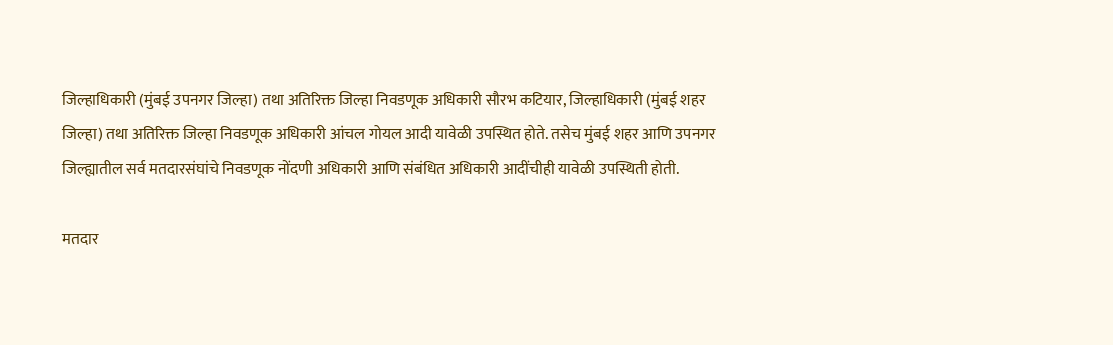जिल्हाधिकारी (मुंबई उपनगर जिल्हा) तथा अतिरिक्त जिल्हा निवडणूक अधिकारी सौरभ कटियार, जिल्हाधिकारी (मुंबई शहर जिल्हा) तथा अतिरिक्त जिल्हा निवडणूक अधिकारी आंचल गोयल आदी यावेळी उपस्थित होते. तसेच मुंबई शहर आणि उपनगर जिल्ह्यातील सर्व मतदारसंघांचे निवडणूक नोंदणी अधिकारी आणि संबंधित अधिकारी आदींचीही यावेळी उपस्थिती होती.

मतदार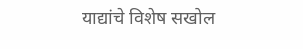याद्यांचे विशेष सखोल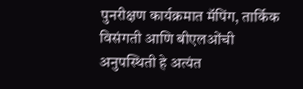पुनरीक्षण कार्यक्रमात मॅपिंग, तार्किक विसंगती आणि बीएलओंची अनुपस्थिती हे अत्यंत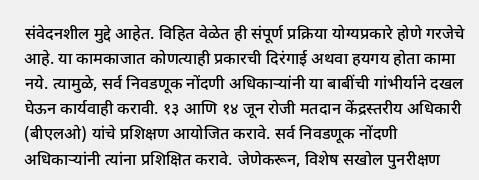संवेदनशील मुद्दे आहेत. विहित वेळेत ही संपूर्ण प्रक्रिया योग्यप्रकारे होणे गरजेचे आहे. या कामकाजात कोणत्याही प्रकारची दिरंगाई अथवा हयगय होता कामा नये. त्यामुळे, सर्व निवडणूक नोंदणी अधिकाऱ्यांनी या बाबींची गांभीर्याने दखल घेऊन कार्यवाही करावी. १३ आणि १४ जून रोजी मतदान केंद्रस्तरीय अधिकारी (बीएलओ) यांचे प्रशिक्षण आयोजित करावे. सर्व निवडणूक नोंदणी अधिकाऱ्यांनी त्यांना प्रशिक्षित करावे. जेणेकरून, विशेष सखोल पुनरीक्षण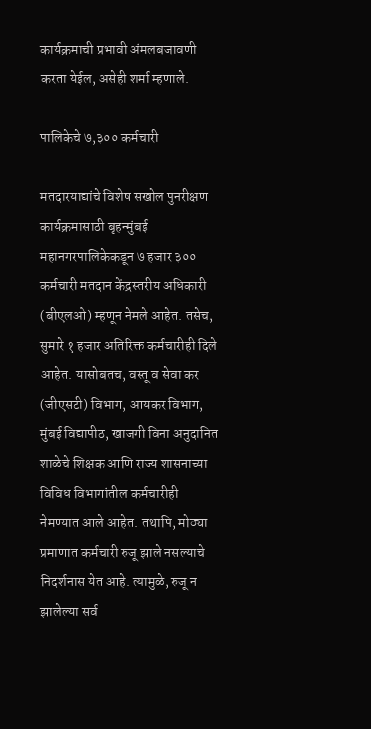कार्यक्रमाची प्रभावी अंमलबजावणी करता येईल, असेही शर्मा म्हणाले.

पालिकेचे ७,३०० कर्मचारी

मतदारयाद्यांचे विशेष सखोल पुनरीक्षण कार्यक्रमासाठी बृहन्मुंबई महानगरपालिकेकडून ७ हजार ३०० कर्मचारी मतदान केंद्रस्तरीय अधिकारी (बीएलओ) म्हणून नेमले आहेत. तसेच, सुमारे १ हजार अतिरिक्त कर्मचारीही दिले आहेत. यासोबतच, वस्तू व सेवा कर (जीएसटी) विभाग, आयकर विभाग, मुंबई विद्यापीठ, खाजगी विना अनुदानित शाळेचे शिक्षक आणि राज्य शासनाच्या विविध विभागांतील कर्मचारीही नेमण्यात आले आहेत. तथापि, मोठ्या प्रमाणात कर्मचारी रुजू झाले नसल्याचे निदर्शनास येत आहे. त्यामुळे, रुजू न झालेल्या सर्व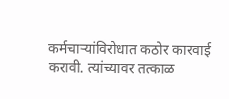कर्मचाऱ्यांविरोधात कठोर कारवाई करावी. त्यांच्यावर तत्काळ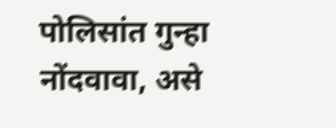पोलिसांत गुन्हा नोंदवावा, असे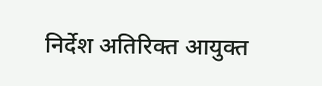निर्देश अतिरिक्त आयुक्त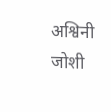अश्विनी जोशी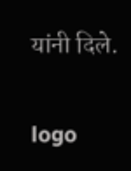यांनी दिले.

logo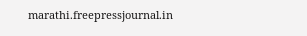marathi.freepressjournal.in